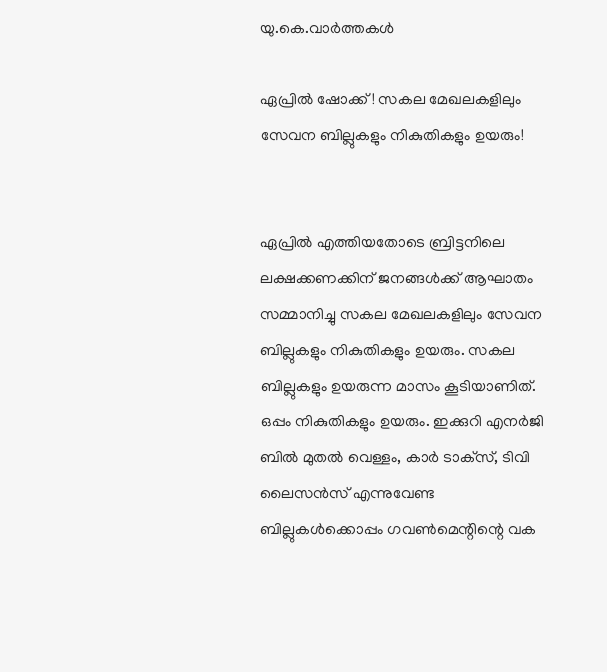യു.കെ.വാര്‍ത്തകള്‍

ഏപ്രില്‍ ഷോക്ക്! സകല മേഖലകളിലും സേവന ബില്ലുകളും നികുതികളും ഉയരും!


ഏപ്രില്‍ എത്തിയതോടെ ബ്രിട്ടനിലെ ലക്ഷക്കണക്കിന് ജനങ്ങള്‍ക്ക് ആഘാതം സമ്മാനിച്ചു സകല മേഖലകളിലും സേവന ബില്ലുകളും നികുതികളും ഉയരും. സകല ബില്ലുകളും ഉയരുന്ന മാസം കൂടിയാണിത്. ഒപ്പം നികുതികളും ഉയരും. ഇക്കുറി എനര്‍ജി ബില്‍ മുതല്‍ വെള്ളം, കാര്‍ ടാക്‌സ്, ടിവി ലൈസന്‍സ് എന്നുവേണ്ട ബില്ലുകള്‍ക്കൊപ്പം ഗവണ്‍മെന്റിന്റെ വക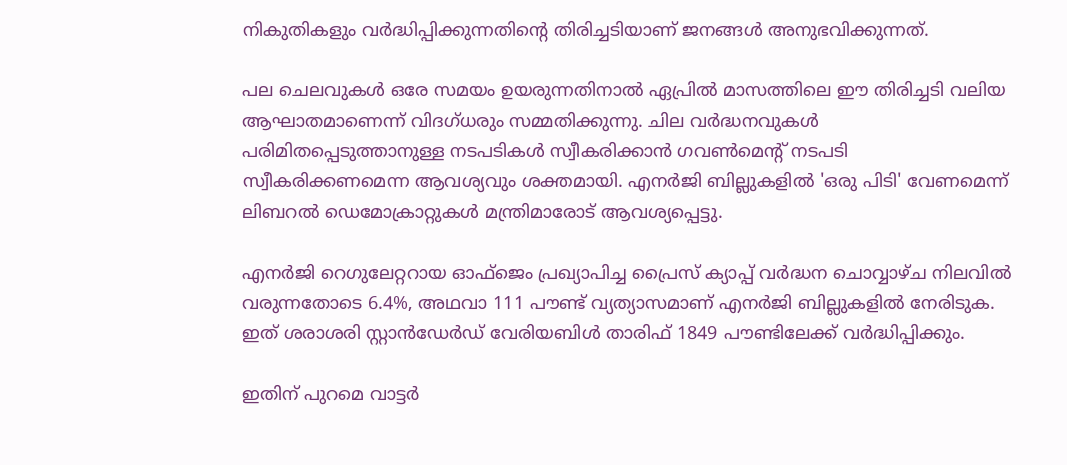നികുതികളും വര്‍ദ്ധിപ്പിക്കുന്നതിന്റെ തിരിച്ചടിയാണ് ജനങ്ങള്‍ അനുഭവിക്കുന്നത്.

പല ചെലവുകള്‍ ഒരേ സമയം ഉയരുന്നതിനാല്‍ ഏപ്രില്‍ മാസത്തിലെ ഈ തിരിച്ചടി വലിയ ആഘാതമാണെന്ന് വിദഗ്ധരും സമ്മതിക്കുന്നു. ചില വര്‍ദ്ധനവുകള്‍ പരിമിതപ്പെടുത്താനുള്ള നടപടികള്‍ സ്വീകരിക്കാന്‍ ഗവണ്‍മെന്റ് നടപടി സ്വീകരിക്കണമെന്ന ആവശ്യവും ശക്തമായി. എനര്‍ജി ബില്ലുകളില്‍ 'ഒരു പിടി' വേണമെന്ന് ലിബറല്‍ ഡെമോക്രാറ്റുകള്‍ മന്ത്രിമാരോട് ആവശ്യപ്പെട്ടു.

എനര്‍ജി റെഗുലേറ്ററായ ഓഫ്‌ജെം പ്രഖ്യാപിച്ച പ്രൈസ് ക്യാപ്പ് വര്‍ദ്ധന ചൊവ്വാഴ്ച നിലവില്‍ വരുന്നതോടെ 6.4%, അഥവാ 111 പൗണ്ട് വ്യത്യാസമാണ് എനര്‍ജി ബില്ലുകളില്‍ നേരിടുക. ഇത് ശരാശരി സ്റ്റാന്‍ഡേര്‍ഡ് വേരിയബിള്‍ താരിഫ് 1849 പൗണ്ടിലേക്ക് വര്‍ദ്ധിപ്പിക്കും.

ഇതിന് പുറമെ വാട്ടര്‍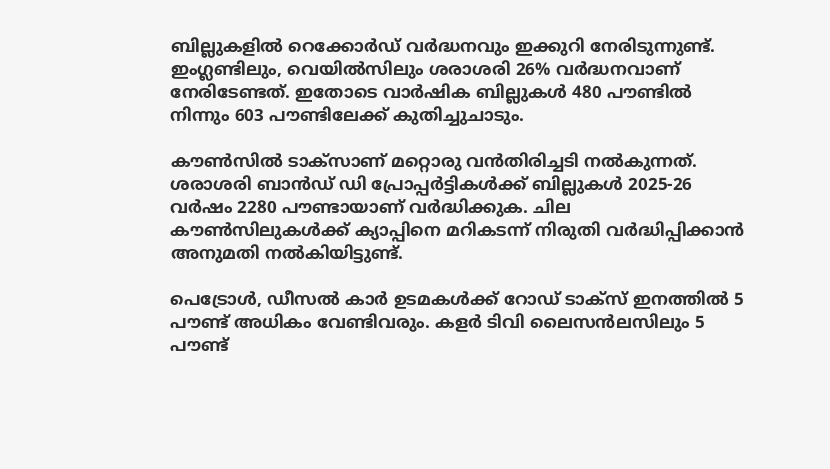ബില്ലുകളില്‍ റെക്കോര്‍ഡ് വര്‍ദ്ധനവും ഇക്കുറി നേരിടുന്നുണ്ട്. ഇംഗ്ലണ്ടിലും, വെയില്‍സിലും ശരാശരി 26% വര്‍ദ്ധനവാണ് നേരിടേണ്ടത്. ഇതോടെ വാര്‍ഷിക ബില്ലുകള്‍ 480 പൗണ്ടില്‍ നിന്നും 603 പൗണ്ടിലേക്ക് കുതിച്ചുചാടും.

കൗണ്‍സില്‍ ടാക്‌സാണ് മറ്റൊരു വന്‍തിരിച്ചടി നല്‍കുന്നത്. ശരാശരി ബാന്‍ഡ് ഡി പ്രോപ്പര്‍ട്ടികള്‍ക്ക് ബില്ലുകള്‍ 2025-26 വര്‍ഷം 2280 പൗണ്ടായാണ് വര്‍ദ്ധിക്കുക. ചില കൗണ്‍സിലുകള്‍ക്ക് ക്യാപ്പിനെ മറികടന്ന് നിരുതി വര്‍ദ്ധിപ്പിക്കാന്‍ അനുമതി നല്‍കിയിട്ടുണ്ട്.

പെട്രോള്‍, ഡീസല്‍ കാര്‍ ഉടമകള്‍ക്ക് റോഡ് ടാക്‌സ് ഇനത്തില്‍ 5 പൗണ്ട് അധികം വേണ്ടിവരും. കളര്‍ ടിവി ലൈസന്‍ലസിലും 5 പൗണ്ട്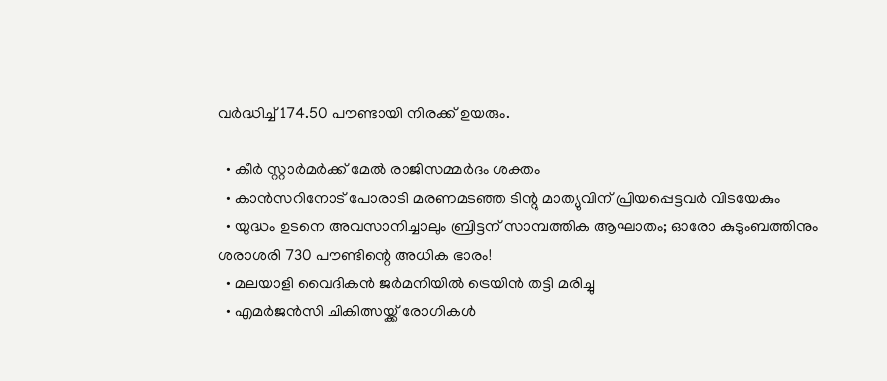വര്‍ദ്ധിച്ച് 174.50 പൗണ്ടായി നിരക്ക് ഉയരും.

  • കീര്‍ സ്റ്റാര്‍മര്‍ക്ക് മേല്‍ രാജിസമ്മര്‍ദം ശക്തം
  • കാന്‍സറിനോട് പോരാടി മരണമടഞ്ഞ ടിന്റു മാത്യുവിന് പ്രിയപ്പെട്ടവര്‍ വിടയേകും
  • യുദ്ധം ഉടനെ അവസാനിച്ചാലും ബ്രിട്ടന് സാമ്പത്തിക ആഘാതം; ഓരോ കുടുംബത്തിനും ശരാശരി 730 പൗണ്ടിന്റെ അധിക ഭാരം!
  • മലയാളി വൈദികന്‍ ജര്‍മനിയില്‍ ട്രെയിന്‍ തട്ടി മരിച്ചു
  • എമര്‍ജന്‍സി ചികിത്സയ്ക്ക് രോഗികള്‍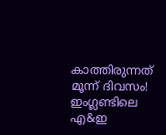കാത്തിരുന്നത് മൂന്ന് ദിവസം! ഇംഗ്ലണ്ടിലെ എ&ഇ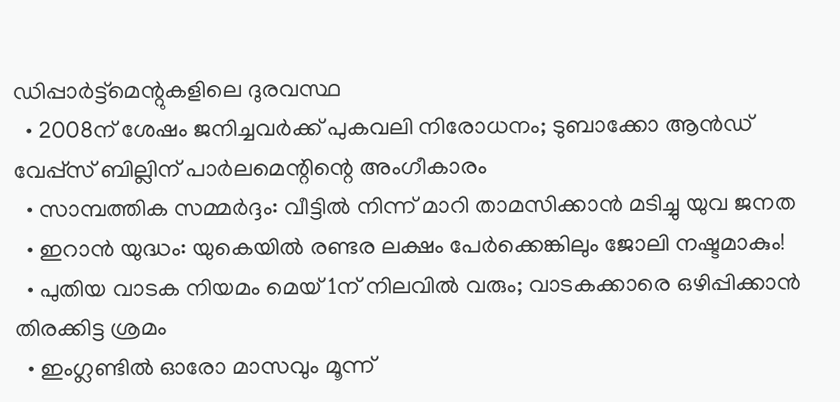ഡിപ്പാര്‍ട്ട്‌മെന്റുകളിലെ ദുരവസ്ഥ
  • 2008ന് ശേഷം ജനിച്ചവര്‍ക്ക് പുകവലി നിരോധനം; ടുബാക്കോ ആന്‍ഡ് വേപ്പ്‌സ് ബില്ലിന് പാര്‍ലമെന്റിന്റെ അംഗീകാരം
  • സാമ്പത്തിക സമ്മര്‍ദ്ദം: വീട്ടില്‍ നിന്ന് മാറി താമസിക്കാന്‍ മടിച്ചു യുവ ജനത
  • ഇറാന്‍ യുദ്ധം: യുകെയില്‍ രണ്ടര ലക്ഷം പേര്‍ക്കെങ്കിലും ജോലി നഷ്ടമാകും!
  • പുതിയ വാടക നിയമം മെയ് 1ന് നിലവില്‍ വരും; വാടകക്കാരെ ഒഴിപ്പിക്കാന്‍ തിരക്കിട്ട ശ്രമം
  • ഇംഗ്ലണ്ടില്‍ ഓരോ മാസവും മൂന്ന്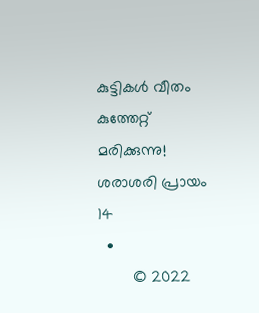കുട്ടികള്‍ വീതം കുത്തേറ്റ് മരിക്കുന്നു! ശരാശരി പ്രായം 14
  •
        © 2022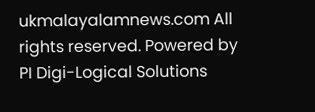ukmalayalamnews.com All rights reserved. Powered by PI Digi-Logical Solutions